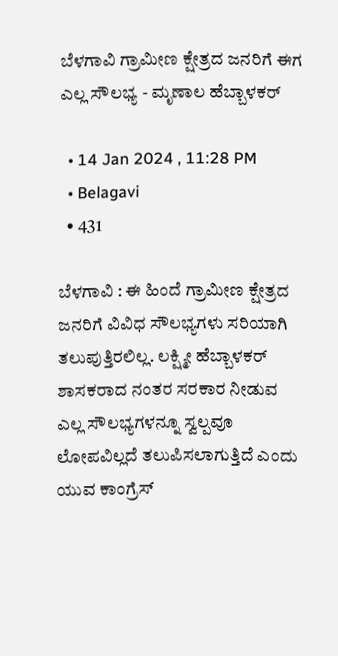ಬೆಳಗಾವಿ ಗ್ರಾಮೀಣ ಕ್ಷೇತ್ರದ ಜನರಿಗೆ ಈಗ ಎಲ್ಲ ಸೌಲಭ್ಯ - ಮೃಣಾಲ ಹೆಬ್ಬಾಳಕರ್

  • 14 Jan 2024 , 11:28 PM
  • Belagavi
  • 431

ಬೆಳಗಾವಿ : ಈ ಹಿಂದೆ ಗ್ರಾಮೀಣ ಕ್ಷೇತ್ರದ ಜನರಿಗೆ ವಿವಿಧ ಸೌಲಭ್ಯಗಳು ಸರಿಯಾಗಿ ತಲುಪುತ್ತಿರಲಿಲ್ಲ. ಲಕ್ಷ್ಮೀ ಹೆಬ್ಬಾಳಕರ್ ಶಾಸಕರಾದ ನಂತರ ಸರಕಾರ ನೀಡುವ ಎಲ್ಲ ಸೌಲಭ್ಯಗಳನ್ನೂ ಸ್ವಲ್ಪವೂ ಲೋಪವಿಲ್ಲದೆ ತಲುಪಿಸಲಾಗುತ್ತಿದೆ ಎಂದು ಯುವ ಕಾಂಗ್ರೆಸ್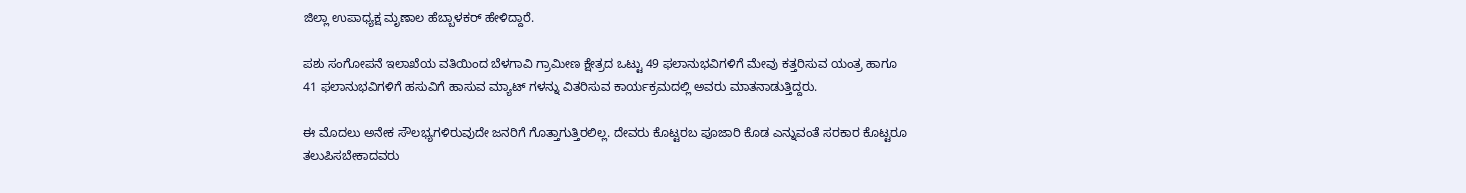ಜಿಲ್ಲಾ ಉಪಾಧ್ಯಕ್ಷ ಮೃಣಾಲ ಹೆಬ್ಬಾಳಕರ್ ಹೇಳಿದ್ದಾರೆ.

ಪಶು ಸಂಗೋಪನೆ ಇಲಾಖೆಯ ವತಿಯಿಂದ ಬೆಳಗಾವಿ ಗ್ರಾಮೀಣ ಕ್ಷೇತ್ರದ ಒಟ್ಟು 49 ಫಲಾನುಭವಿಗಳಿಗೆ ಮೇವು ಕತ್ತರಿಸುವ ಯಂತ್ರ ಹಾಗೂ 41 ಫಲಾನುಭವಿಗಳಿಗೆ ಹಸುವಿಗೆ ಹಾಸುವ ಮ್ಯಾಟ್ ಗಳನ್ನು ವಿತರಿಸುವ ಕಾರ್ಯಕ್ರಮದಲ್ಲಿ ಅವರು ಮಾತನಾಡುತ್ತಿದ್ದರು.

ಈ ಮೊದಲು ಅನೇಕ ಸೌಲಭ್ಯಗಳಿರುವುದೇ ಜನರಿಗೆ ಗೊತ್ತಾಗುತ್ತಿರಲಿಲ್ಲ. ದೇವರು ಕೊಟ್ಟರಬ ಪೂಜಾರಿ ಕೊಡ ಎನ್ನುವಂತೆ ಸರಕಾರ ಕೊಟ್ಟರೂ ತಲುಪಿಸಬೇಕಾದವರು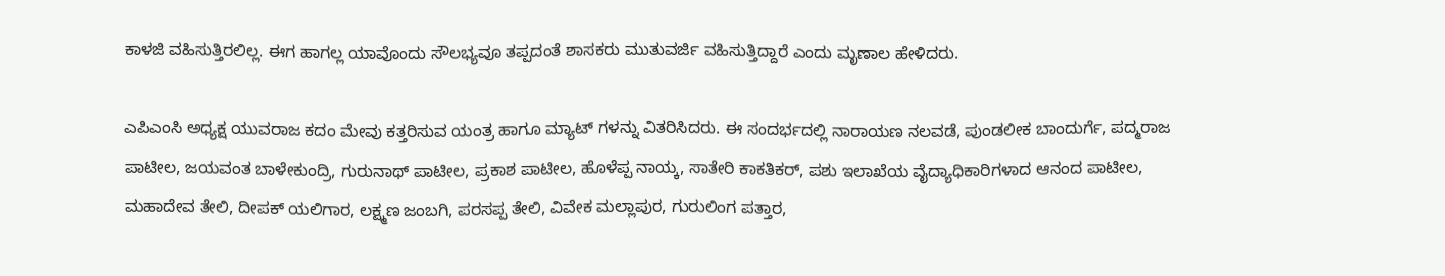ಕಾಳಜಿ ವಹಿಸುತ್ತಿರಲಿಲ್ಲ. ಈಗ ಹಾಗಲ್ಲ ಯಾವೊಂದು ಸೌಲಭ್ಯವೂ ತಪ್ಪದಂತೆ ಶಾಸಕರು ಮುತುವರ್ಜಿ ವಹಿಸುತ್ತಿದ್ದಾರೆ ಎಂದು ಮೃಣಾಲ ಹೇಳಿದರು.

ಎಪಿಎಂಸಿ ಅಧ್ಯಕ್ಷ ಯುವರಾಜ ಕದಂ ಮೇವು ಕತ್ತರಿಸುವ ಯಂತ್ರ ಹಾಗೂ ಮ್ಯಾಟ್ ಗಳನ್ನು ವಿತರಿಸಿದರು. ಈ ಸಂದರ್ಭದಲ್ಲಿ ನಾರಾಯಣ ನಲವಡೆ, ಪುಂಡಲೀಕ ಬಾಂದುರ್ಗೆ, ಪದ್ಮರಾಜ ಪಾಟೀಲ, ಜಯವಂತ ಬಾಳೇಕುಂದ್ರಿ, ಗುರುನಾಥ್ ಪಾಟೀಲ, ಪ್ರಕಾಶ ಪಾಟೀಲ, ಹೊಳೆಪ್ಪ ನಾಯ್ಕ, ಸಾತೇರಿ ಕಾಕತಿಕರ್, ಪಶು ಇಲಾಖೆಯ ವೈದ್ಯಾಧಿಕಾರಿಗಳಾದ ಆನಂದ ಪಾಟೀಲ, ಮಹಾದೇವ ತೇಲಿ, ದೀಪಕ್ ಯಲಿಗಾರ, ಲಕ್ಷ್ಮಣ ಜಂಬಗಿ, ಪರಸಪ್ಪ ತೇಲಿ, ವಿವೇಕ ಮಲ್ಲಾಪುರ, ಗುರುಲಿಂಗ ಪತ್ತಾರ,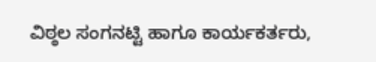ವಿಠ್ಠಲ ಸಂಗನಟ್ಟಿ ಹಾಗೂ ಕಾರ್ಯಕರ್ತರು,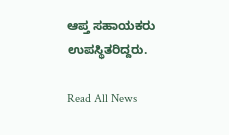ಆಪ್ತ ಸಹಾಯಕರು ಉಪಸ್ಥಿತರಿದ್ದರು.

Read All News